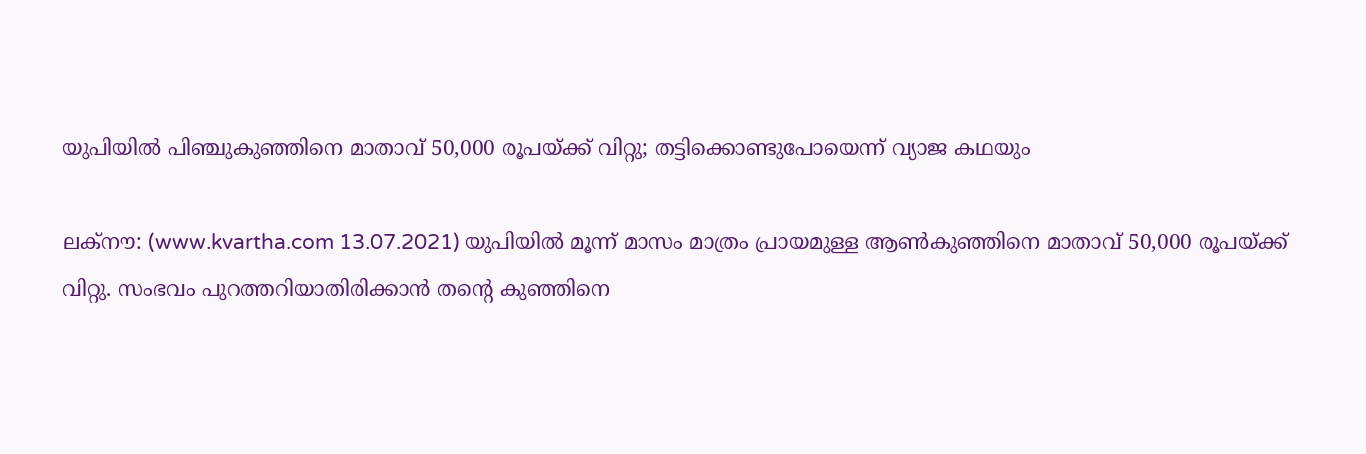യുപിയില്‍ പിഞ്ചുകുഞ്ഞിനെ മാതാവ് 50,000 രൂപയ്ക്ക് വിറ്റു; തട്ടിക്കൊണ്ടുപോയെന്ന് വ്യാജ കഥയും

ലക്‌നൗ: (www.kvartha.com 13.07.2021) യുപിയില്‍ മൂന്ന് മാസം മാത്രം പ്രായമുള്ള ആണ്‍കുഞ്ഞിനെ മാതാവ് 50,000 രൂപയ്ക്ക് വിറ്റു. സംഭവം പുറത്തറിയാതിരിക്കാന്‍ തന്റെ കുഞ്ഞിനെ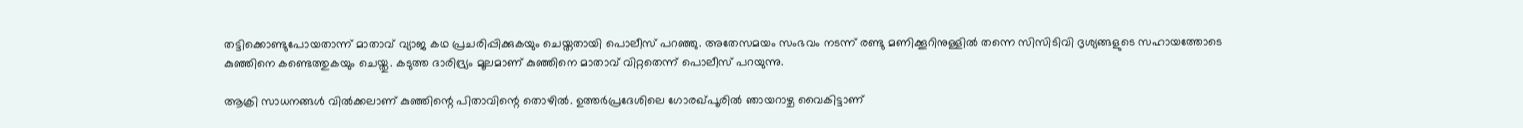തട്ടിക്കൊണ്ടുപോയതാന്ന് മാതാവ് വ്യാജ കഥ പ്രചരിപ്പിക്കുകയും ചെയ്തതായി പൊലീസ് പറഞ്ഞു. അതേസമയം സംഭവം നടന്ന് രണ്ടു മണിക്കൂറിനുള്ളില്‍ തന്നെ സിസിടിവി ദൃശ്യങ്ങളുടെ സഹായത്തോടെ കുഞ്ഞിനെ കണ്ടെത്തുകയും ചെയ്തു. കടുത്ത ദാരിദ്ര്യം മൂലമാണ് കുഞ്ഞിനെ മാതാവ് വിറ്റതെന്ന് പൊലീസ് പറയുന്നു.

ആക്രി സാധനങ്ങള്‍ വില്‍ക്കലാണ് കുഞ്ഞിന്റെ പിതാവിന്റെ തൊഴില്‍. ഉത്തര്‍പ്രദേശിലെ ഗോരഖ്പൂരില്‍ ഞായറാഴ്ച വൈകിട്ടാണ്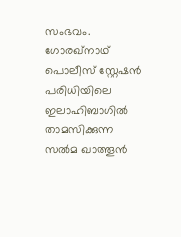സംഭവം. ഗോരഖ്നാഥ് പൊലീസ് സ്റ്റേഷന്‍ പരിധിയിലെ ഇലാഹിബാഗില്‍ താമസിക്കുന്ന സല്‍മ ഖാത്തൂന്‍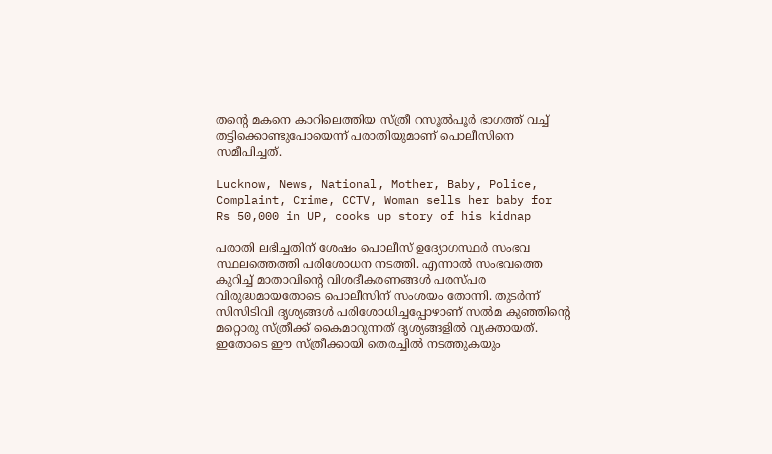തന്റെ മകനെ കാറിലെത്തിയ സ്ത്രീ റസൂല്‍പൂര്‍ ഭാഗത്ത് വച്ച് തട്ടിക്കൊണ്ടുപോയെന്ന് പരാതിയുമാണ് പൊലീസിനെ സമീപിച്ചത്.

Lucknow, News, National, Mother, Baby, Police, Complaint, Crime, CCTV, Woman sells her baby for Rs 50,000 in UP, cooks up story of his kidnap

പരാതി ലഭിച്ചതിന് ശേഷം പൊലീസ് ഉദ്യോഗസ്ഥര്‍ സംഭവ സ്ഥലത്തെത്തി പരിശോധന നടത്തി. എന്നാല്‍ സംഭവത്തെ കുറിച്ച് മാതാവിന്റെ വിശദീകരണങ്ങള്‍ പരസ്പര വിരുദ്ധമായതോടെ പൊലീസിന് സംശയം തോന്നി. തുടര്‍ന്ന് സിസിടിവി ദൃശ്യങ്ങള്‍ പരിശോധിച്ചപ്പോഴാണ് സല്‍മ കുഞ്ഞിന്റെ മറ്റൊരു സ്ത്രീക്ക് കൈമാറുന്നത് ദൃശ്യങ്ങളില്‍ വ്യക്തായത്. ഇതോടെ ഈ സ്ത്രീക്കായി തെരച്ചില്‍ നടത്തുകയും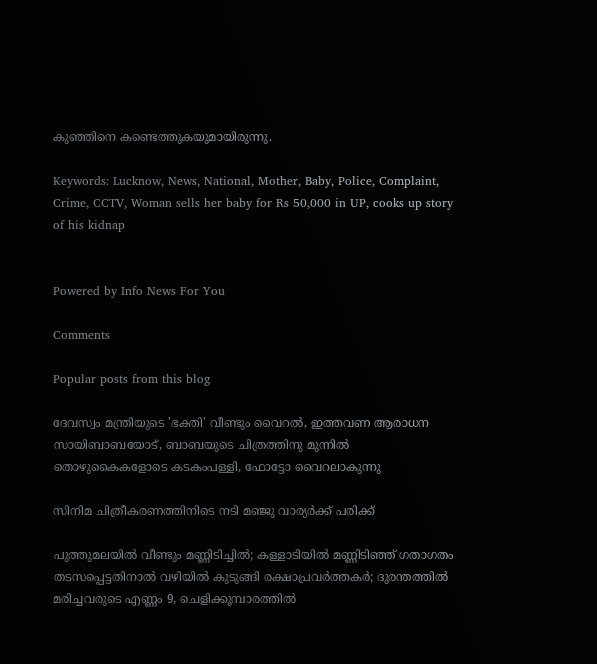കുഞ്ഞിനെ കണ്ടെത്തുകയുമായിരുന്നു.

Keywords: Lucknow, News, National, Mother, Baby, Police, Complaint, Crime, CCTV, Woman sells her baby for Rs 50,000 in UP, cooks up story of his kidnap


Powered by Info News For You

Comments

Popular posts from this blog

ദേവസ്വം മന്ത്രിയുടെ 'ഭക്തി' വീണ്ടും വൈറല്‍, ഇത്തവണ ആരാധന സായിബാബയോട്, ബാബയുടെ ചിത്രത്തിനു മുന്നില്‍ തൊഴുകൈകളോടെ കടകംപള്ളി, ഫോട്ടോ വൈറലാകുന്നു

സിനിമ ചിത്രീകരണത്തിനിടെ നടി മഞ്ജു വാര്യര്‍ക്ക് പരിക്ക്

പുത്തുമലയില്‍ വീണ്ടും മണ്ണിടിച്ചില്‍; കള്ളാടിയില്‍ മണ്ണിടിഞ്ഞ് ഗതാഗതം തടസപ്പെട്ടതിനാല്‍ വഴിയില്‍ കുടുങ്ങി രക്ഷാപ്രവര്‍ത്തകര്‍; ദുരന്തത്തില്‍ മരിച്ചവരുടെ എണ്ണം 9, ചെളിക്കൂമ്പാരത്തില്‍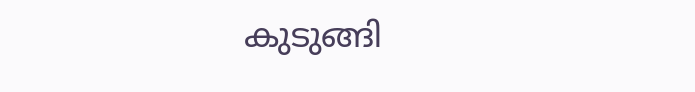കുടുങ്ങി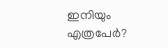ഇനിയും എത്രപേര്‍?